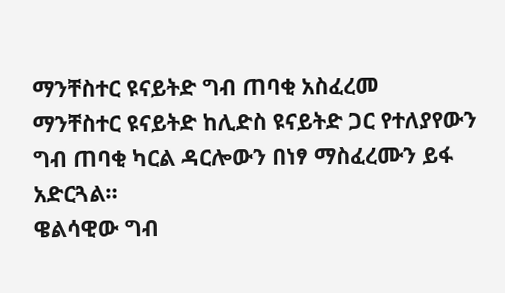ማንቸስተር ዩናይትድ ግብ ጠባቂ አስፈረመ
ማንቸስተር ዩናይትድ ከሊድስ ዩናይትድ ጋር የተለያየውን ግብ ጠባቂ ካርል ዳርሎውን በነፃ ማስፈረሙን ይፋ አድርጓል።
ዌልሳዊው ግብ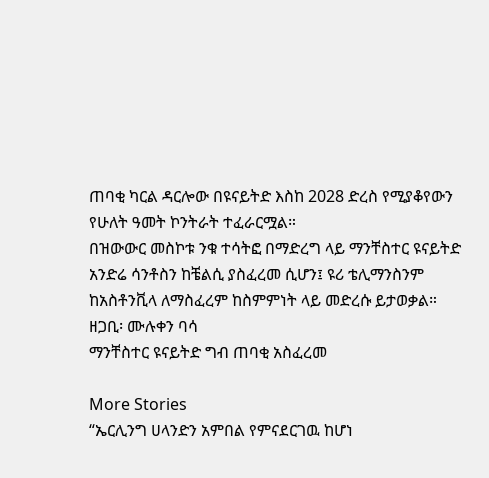ጠባቂ ካርል ዳርሎው በዩናይትድ እስከ 2028 ድረስ የሚያቆየውን የሁለት ዓመት ኮንትራት ተፈራርሟል።
በዝውውር መስኮቱ ንቁ ተሳትፎ በማድረግ ላይ ማንቸስተር ዩናይትድ አንድሬ ሳንቶስን ከቼልሲ ያስፈረመ ሲሆን፤ ዩሪ ቴሊማንስንም ከአስቶንቪላ ለማስፈረም ከስምምነት ላይ መድረሱ ይታወቃል።
ዘጋቢ፡ ሙሉቀን ባሳ
ማንቸስተር ዩናይትድ ግብ ጠባቂ አስፈረመ

More Stories
“ኤርሊንግ ሀላንድን አምበል የምናደርገዉ ከሆነ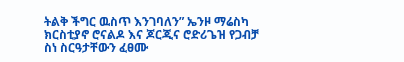ትልቅ ችግር ዉስጥ እንገባለን” ኤንዞ ማሬስካ
ክርስቲያኖ ሮናልዶ እና ጆርጂና ሮድሪጌዝ የጋብቻ ስነ ስርዓታቸውን ፈፀሙ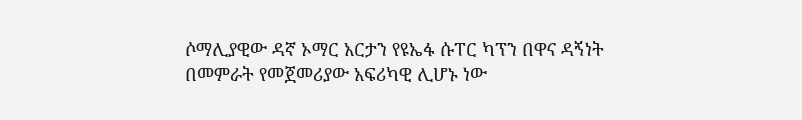ሶማሊያዊው ዳኛ ኦማር አርታን የዩኤፋ ሱፐር ካፕን በዋና ዳኝነት በመምራት የመጀመሪያው አፍሪካዊ ሊሆኑ ነው